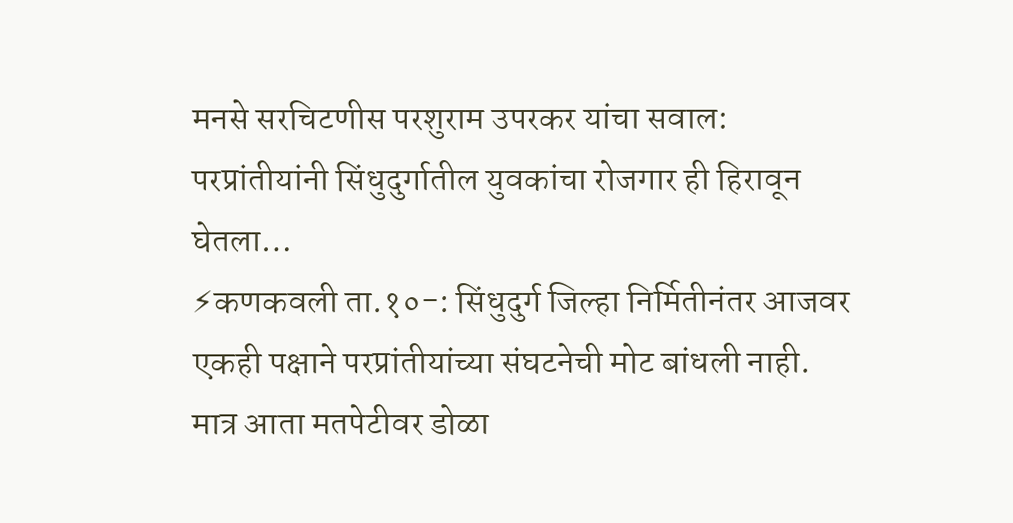मनसे सरचिटणीस परशुराम उपरकर यांचा सवाल: परप्रांतीयांनी सिंधुदुर्गातील युवकांचा रोजगार ही हिरावून घेतला…
⚡कणकवली ता.१०-: सिंधुदुर्ग जिल्हा निर्मितीनंतर आजवर एकही पक्षाने परप्रांतीयांच्या संघटनेची मोट बांधली नाही. मात्र आता मतपेटीवर डोळा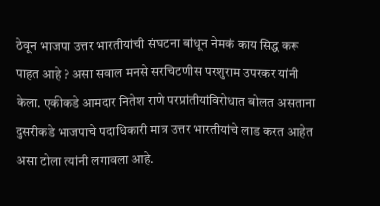ठेवून भाजपा उत्तर भारतीयांची संघटना बांधून नेमकं काय सिद्ध करू पाहत आहे ? असा सवाल मनसे सरचिटणीस परशुराम उपरकर यांनी केला. एकीकडे आमदार नितेश राणे परप्रांतीयांविरोधात बोलत असताना दुसरीकडे भाजपाचे पदाधिकारी मात्र उत्तर भारतीयांचे लाड करत आहेत असा टोला त्यांनी लगावला आहे.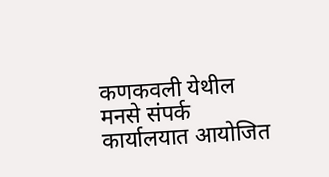कणकवली येथील मनसे संपर्क कार्यालयात आयोजित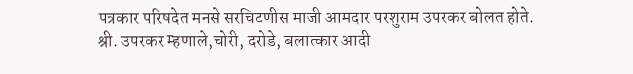पत्रकार परिषदेत मनसे सरचिटणीस माजी आमदार परशुराम उपरकर बोलत होते.
श्री. उपरकर म्हणाले,चोरी, दरोडे, बलात्कार आदी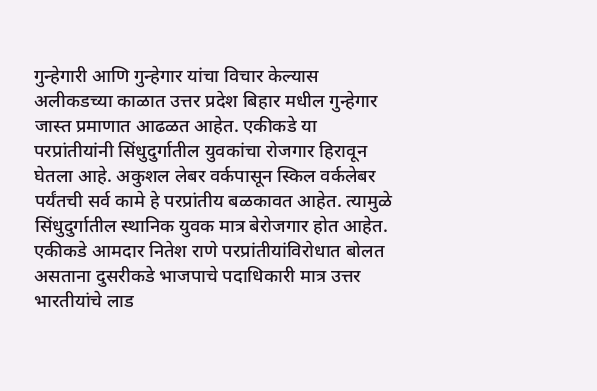गुन्हेगारी आणि गुन्हेगार यांचा विचार केल्यास अलीकडच्या काळात उत्तर प्रदेश बिहार मधील गुन्हेगार जास्त प्रमाणात आढळत आहेत. एकीकडे या परप्रांतीयांनी सिंधुदुर्गातील युवकांचा रोजगार हिरावून घेतला आहे. अकुशल लेबर वर्कपासून स्किल वर्कलेबर पर्यंतची सर्व कामे हे परप्रांतीय बळकावत आहेत. त्यामुळे सिंधुदुर्गातील स्थानिक युवक मात्र बेरोजगार होत आहेत. एकीकडे आमदार नितेश राणे परप्रांतीयांविरोधात बोलत असताना दुसरीकडे भाजपाचे पदाधिकारी मात्र उत्तर भारतीयांचे लाड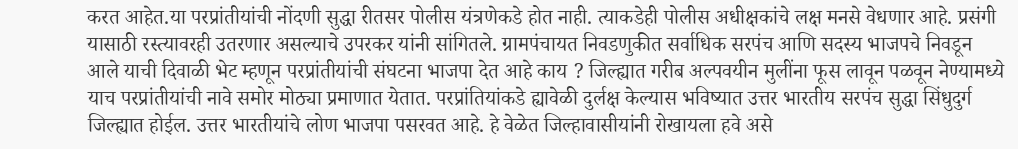करत आहेत.या परप्रांतीयांची नोंदणी सुद्धा रीतसर पोलीस यंत्रणेकडे होत नाही. त्याकडेही पोलीस अधीक्षकांचे लक्ष मनसे वेधणार आहे. प्रसंगी यासाठी रस्त्यावरही उतरणार असल्याचे उपरकर यांनी सांगितले. ग्रामपंचायत निवडणुकीत सर्वाधिक सरपंच आणि सदस्य भाजपचे निवडून आले याची दिवाळी भेट म्हणून परप्रांतीयांची संघटना भाजपा देत आहे काय ? जिल्ह्यात गरीब अल्पवयीन मुलींना फूस लावून पळवून नेण्यामध्ये याच परप्रांतीयांची नावे समोर मोठ्या प्रमाणात येतात. परप्रांतियांकडे ह्यावेळी दुर्लक्ष केल्यास भविष्यात उत्तर भारतीय सरपंच सुद्धा सिंधुदुर्ग जिल्ह्यात होईल. उत्तर भारतीयांचे लोण भाजपा पसरवत आहे. हे वेळेत जिल्हावासीयांनी रोखायला हवे असे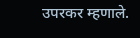उपरकर म्हणाले.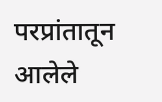परप्रांतातून आलेले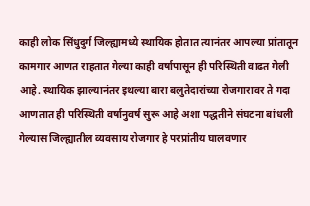काही लोक सिंधुदुर्ग जिल्ह्यामध्ये स्थायिक होतात त्यानंतर आपल्या प्रांतातून कामगार आणत राहतात गेल्या काही वर्षापासून ही परिस्थिती वाढत गेली आहे. स्थायिक झाल्यानंतर इथल्या बारा बलुतेदारांच्या रोजगारावर ते गदा आणतात ही परिस्थिती वर्षानुवर्ष सुरू आहे अशा पद्धतीने संघटना बांधली गेल्यास जिल्ह्यातील व्यवसाय रोजगार हे परप्रांतीय घालवणार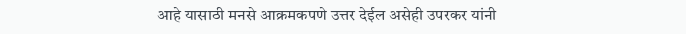आहे यासाठी मनसे आक्रमकपणे उत्तर देईल असेही उपरकर यांनी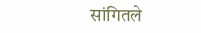सांगितले